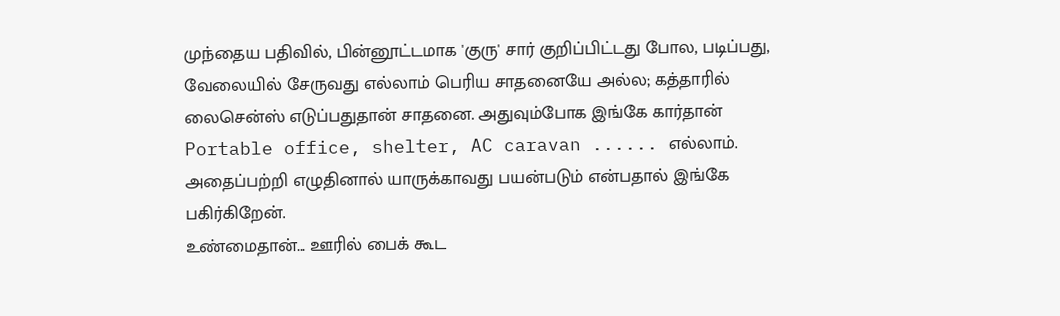முந்தைய பதிவில், பின்னூட்டமாக 'குரு' சார் குறிப்பிட்டது போல, படிப்பது, வேலையில் சேருவது எல்லாம் பெரிய சாதனையே அல்ல; கத்தாரில் லைசென்ஸ் எடுப்பதுதான் சாதனை. அதுவும்போக இங்கே கார்தான் Portable office, shelter, AC caravan ...... எல்லாம். அதைப்பற்றி எழுதினால் யாருக்காவது பயன்படும் என்பதால் இங்கே பகிர்கிறேன்.
உண்மைதான்... ஊரில் பைக் கூட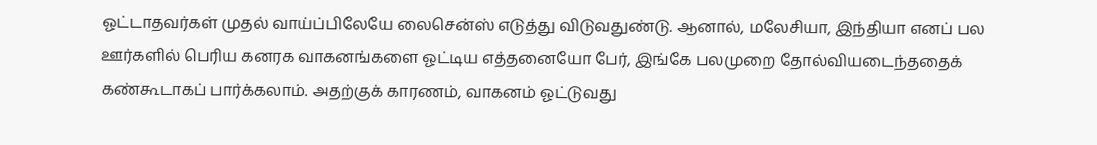ஓட்டாதவர்கள் முதல் வாய்ப்பிலேயே லைசென்ஸ் எடுத்து விடுவதுண்டு. ஆனால், மலேசியா, இந்தியா எனப் பல ஊர்களில் பெரிய கனரக வாகனங்களை ஓட்டிய எத்தனையோ பேர், இங்கே பலமுறை தோல்வியடைந்ததைக் கண்கூடாகப் பார்க்கலாம். அதற்குக் காரணம், வாகனம் ஓட்டுவது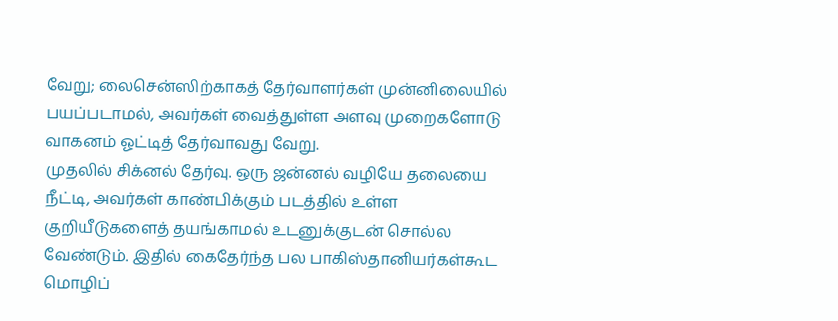வேறு; லைசென்ஸிற்காகத் தேர்வாளர்கள் முன்னிலையில் பயப்படாமல், அவர்கள் வைத்துள்ள அளவு முறைகளோடு வாகனம் ஓட்டித் தேர்வாவது வேறு.
முதலில் சிக்னல் தேர்வு. ஒரு ஜன்னல் வழியே தலையை நீட்டி, அவர்கள் காண்பிக்கும் படத்தில் உள்ள குறியீடுகளைத் தயங்காமல் உடனுக்குடன் சொல்ல வேண்டும். இதில் கைதேர்ந்த பல பாகிஸ்தானியர்கள்கூட மொழிப்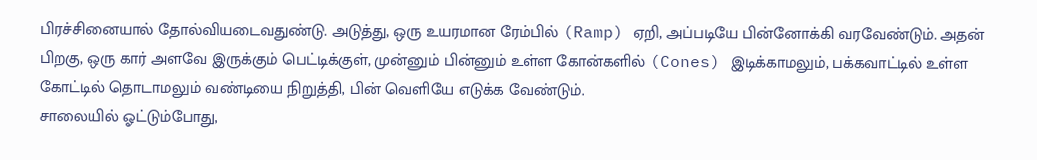பிரச்சினையால் தோல்வியடைவதுண்டு. அடுத்து, ஒரு உயரமான ரேம்பில் (Ramp) ஏறி, அப்படியே பின்னோக்கி வரவேண்டும். அதன் பிறகு, ஒரு கார் அளவே இருக்கும் பெட்டிக்குள், முன்னும் பின்னும் உள்ள கோன்களில் (Cones) இடிக்காமலும், பக்கவாட்டில் உள்ள கோட்டில் தொடாமலும் வண்டியை நிறுத்தி, பின் வெளியே எடுக்க வேண்டும்.
சாலையில் ஓட்டும்போது,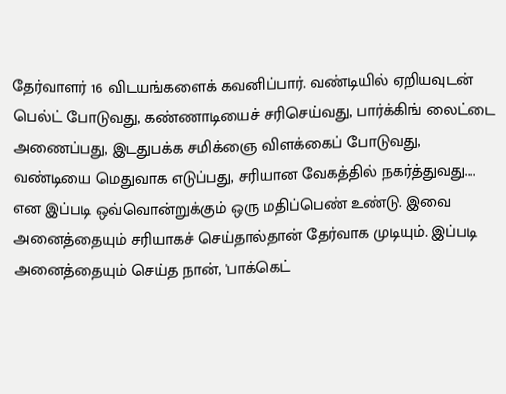தேர்வாளர் 16 விடயங்களைக் கவனிப்பார். வண்டியில் ஏறியவுடன் பெல்ட் போடுவது, கண்ணாடியைச் சரிசெய்வது, பார்க்கிங் லைட்டை அணைப்பது, இடதுபக்க சமிக்ஞை விளக்கைப் போடுவது, வண்டியை மெதுவாக எடுப்பது, சரியான வேகத்தில் நகர்த்துவது.... என இப்படி ஒவ்வொன்றுக்கும் ஒரு மதிப்பெண் உண்டு. இவை அனைத்தையும் சரியாகச் செய்தால்தான் தேர்வாக முடியும். இப்படி அனைத்தையும் செய்த நான், 'பாக்கெட்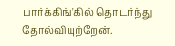பார்க்கிங்'கில் தொடர்ந்து தோல்வியுற்றேன்.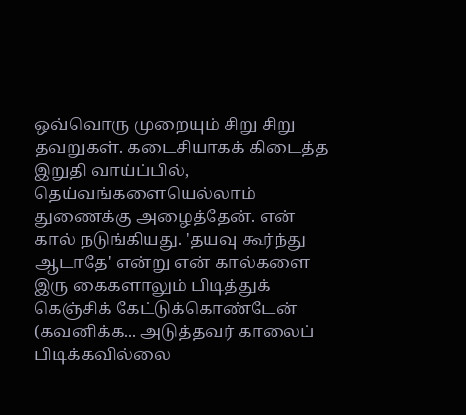ஒவ்வொரு முறையும் சிறு சிறு தவறுகள். கடைசியாகக் கிடைத்த இறுதி வாய்ப்பில், தெய்வங்களையெல்லாம் துணைக்கு அழைத்தேன். என் கால் நடுங்கியது. 'தயவு கூர்ந்து ஆடாதே' என்று என் கால்களை இரு கைகளாலும் பிடித்துக் கெஞ்சிக் கேட்டுக்கொண்டேன் (கவனிக்க... அடுத்தவர் காலைப் பிடிக்கவில்லை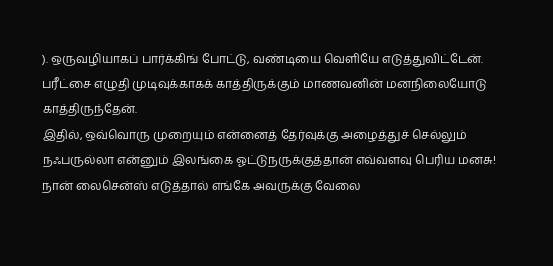). ஒருவழியாகப் பார்க்கிங் போட்டு, வண்டியை வெளியே எடுத்துவிட்டேன். பரீட்சை எழுதி முடிவுக்காகக் காத்திருக்கும் மாணவனின் மனநிலையோடு காத்திருந்தேன்.
இதில், ஒவ்வொரு முறையும் என்னைத் தேர்வுக்கு அழைத்துச் செல்லும் நஃபருல்லா என்னும் இலங்கை ஓட்டுநருக்குத்தான் எவ்வளவு பெரிய மனசு! நான் லைசென்ஸ் எடுத்தால் எங்கே அவருக்கு வேலை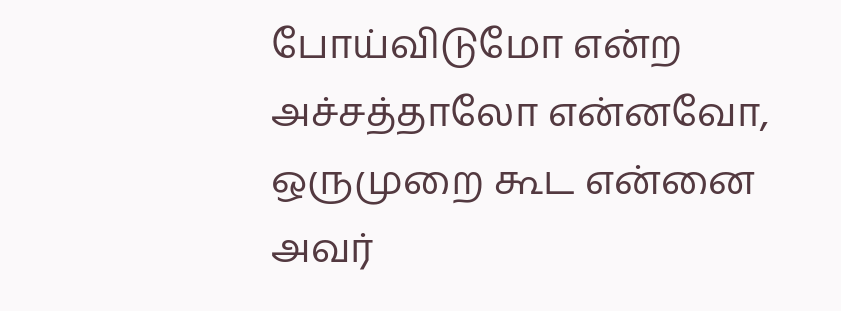போய்விடுமோ என்ற அச்சத்தாலோ என்னவோ, ஒருமுறை கூட என்னை அவர்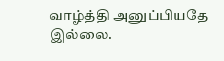வாழ்த்தி அனுப்பியதே இல்லை.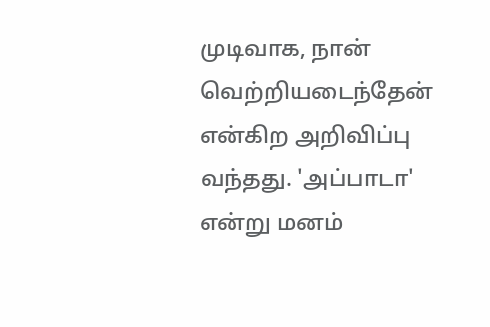முடிவாக, நான் வெற்றியடைந்தேன் என்கிற அறிவிப்பு வந்தது. 'அப்பாடா' என்று மனம்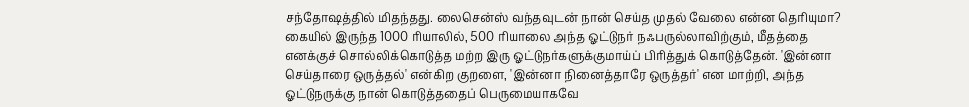சந்தோஷத்தில் மிதந்தது. லைசென்ஸ் வந்தவுடன் நான் செய்த முதல் வேலை என்ன தெரியுமா? கையில் இருந்த 1000 ரியாலில், 500 ரியாலை அந்த ஓட்டுநர் நஃபருல்லாவிற்கும், மீதத்தை எனக்குச் சொல்லிக்கொடுத்த மற்ற இரு ஓட்டுநர்களுக்குமாய்ப் பிரித்துக் கொடுத்தேன். 'இன்னா செய்தாரை ஒருத்தல்' என்கிற குறளை, 'இன்னா நினைத்தாரே ஒருத்தர்' என மாற்றி, அந்த ஓட்டுநருக்கு நான் கொடுத்ததைப் பெருமையாகவே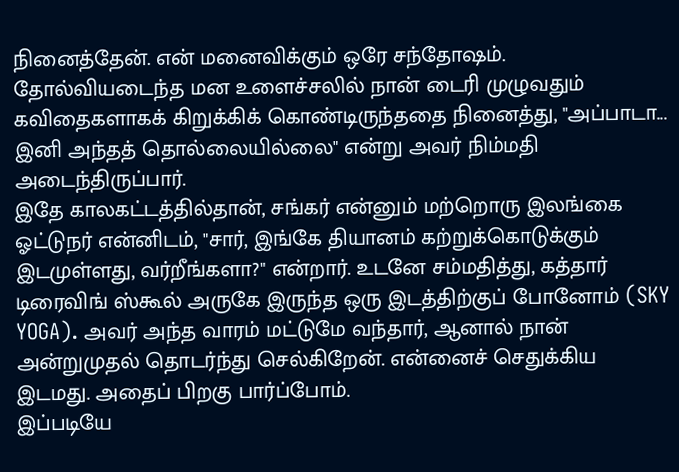நினைத்தேன். என் மனைவிக்கும் ஒரே சந்தோஷம். தோல்வியடைந்த மன உளைச்சலில் நான் டைரி முழுவதும் கவிதைகளாகக் கிறுக்கிக் கொண்டிருந்ததை நினைத்து, "அப்பாடா... இனி அந்தத் தொல்லையில்லை" என்று அவர் நிம்மதி அடைந்திருப்பார்.
இதே காலகட்டத்தில்தான், சங்கர் என்னும் மற்றொரு இலங்கை ஓட்டுநர் என்னிடம், "சார், இங்கே தியானம் கற்றுக்கொடுக்கும் இடமுள்ளது, வர்றீங்களா?" என்றார். உடனே சம்மதித்து, கத்தார் டிரைவிங் ஸ்கூல் அருகே இருந்த ஒரு இடத்திற்குப் போனோம் (SKY YOGA). அவர் அந்த வாரம் மட்டுமே வந்தார், ஆனால் நான் அன்றுமுதல் தொடர்ந்து செல்கிறேன். என்னைச் செதுக்கிய இடமது. அதைப் பிறகு பார்ப்போம்.
இப்படியே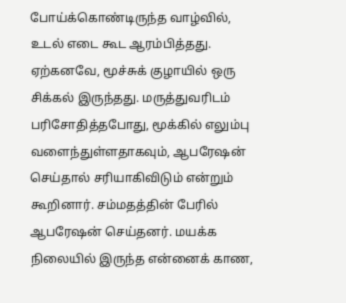போய்க்கொண்டிருந்த வாழ்வில், உடல் எடை கூட ஆரம்பித்தது. ஏற்கனவே, மூச்சுக் குழாயில் ஒரு சிக்கல் இருந்தது. மருத்துவரிடம் பரிசோதித்தபோது, மூக்கில் எலும்பு வளைந்துள்ளதாகவும், ஆபரேஷன் செய்தால் சரியாகிவிடும் என்றும் கூறினார். சம்மதத்தின் பேரில் ஆபரேஷன் செய்தனர். மயக்க நிலையில் இருந்த என்னைக் காண,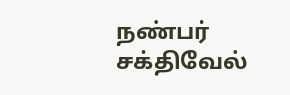நண்பர் சக்திவேல்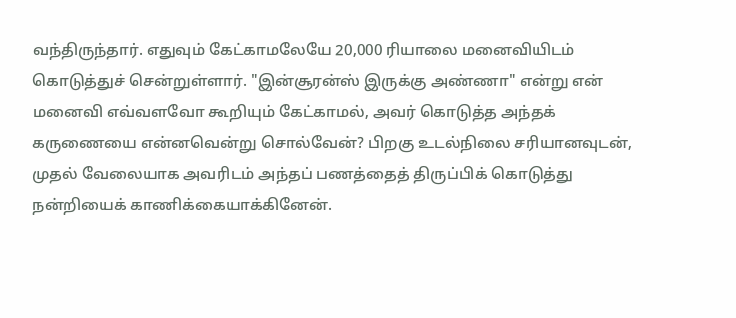வந்திருந்தார். எதுவும் கேட்காமலேயே 20,000 ரியாலை மனைவியிடம் கொடுத்துச் சென்றுள்ளார். "இன்சூரன்ஸ் இருக்கு அண்ணா" என்று என் மனைவி எவ்வளவோ கூறியும் கேட்காமல், அவர் கொடுத்த அந்தக் கருணையை என்னவென்று சொல்வேன்? பிறகு உடல்நிலை சரியானவுடன், முதல் வேலையாக அவரிடம் அந்தப் பணத்தைத் திருப்பிக் கொடுத்து நன்றியைக் காணிக்கையாக்கினேன்.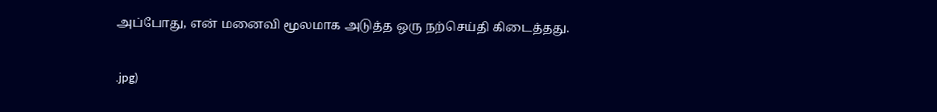அப்போது, என் மனைவி மூலமாக அடுத்த ஒரு நற்செய்தி கிடைத்தது.

.jpg)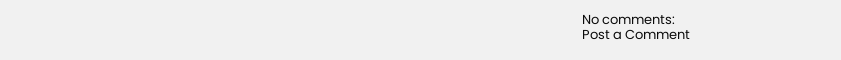No comments:
Post a Comment